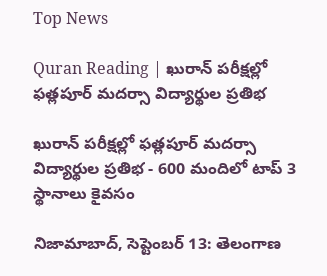Top News

Quran Reading | ఖురాన్ పరీక్షల్లో ఫత్లపూర్ మదర్సా విద్యార్థుల ప్రతిభ

ఖురాన్ పరీక్షల్లో ఫత్లపూర్ మదర్సా విద్యార్థుల ప్రతిభ - 600 మందిలో టాప్ 3 స్థానాలు కైవసం

నిజామాబాద్, సెప్టెంబర్ 13: తెలంగాణ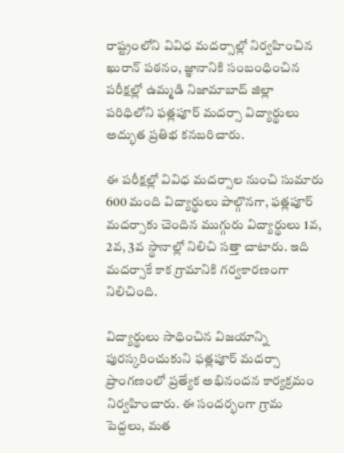రాష్ట్రంలోని వివిధ మదర్సాల్లో నిర్వహించిన ఖురాన్ పఠనం, జ్ఞానానికి సంబంధించిన పరీక్షల్లో ఉమ్మడి నిజామాబాద్ జిల్లా పరిధిలోని ఫత్లపూర్ మదర్సా విద్యార్థులు అద్భుత ప్రతిభ కనబరిచారు.

ఈ పరీక్షల్లో వివిధ మదర్సాల నుంచి సుమారు 600 మంది విద్యార్థులు పాల్గొనగా, ఫత్లపూర్ మదర్సాకు చెందిన ముగ్గురు విద్యార్థులు 1వ, 2వ, 3వ స్థానాల్లో నిలిచి సత్తా చాటారు. ఇది మదర్సాకే కాక గ్రామానికి గర్వకారణంగా నిలిచింది.

విద్యార్థులు సాధించిన విజయాన్ని పురస్కరించుకుని ఫత్లపూర్ మదర్సా ప్రాంగణంలో ప్రత్యేక అభినందన కార్యక్రమం నిర్వహించారు. ఈ సందర్భంగా గ్రామ పెద్దలు, మత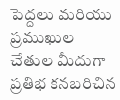పెద్దలు మరియు ప్రముఖుల చేతుల మీదుగా ప్రతిభ కనబరిచిన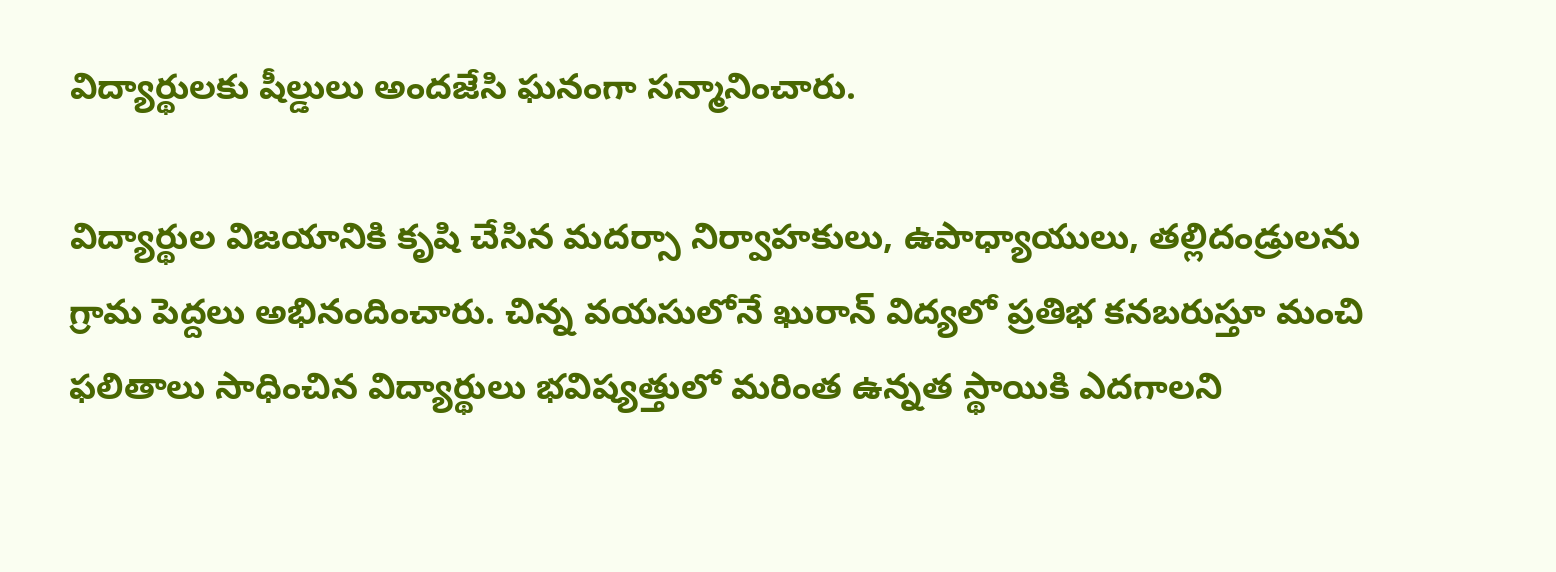విద్యార్థులకు షీల్డులు అందజేసి ఘనంగా సన్మానించారు.

విద్యార్థుల విజయానికి కృషి చేసిన మదర్సా నిర్వాహకులు, ఉపాధ్యాయులు, తల్లిదండ్రులను గ్రామ పెద్దలు అభినందించారు. చిన్న వయసులోనే ఖురాన్ విద్యలో ప్రతిభ కనబరుస్తూ మంచి ఫలితాలు సాధించిన విద్యార్థులు భవిష్యత్తులో మరింత ఉన్నత స్థాయికి ఎదగాలని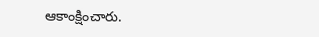ఆకాంక్షించారు.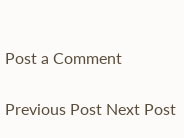Post a Comment

Previous Post Next Post